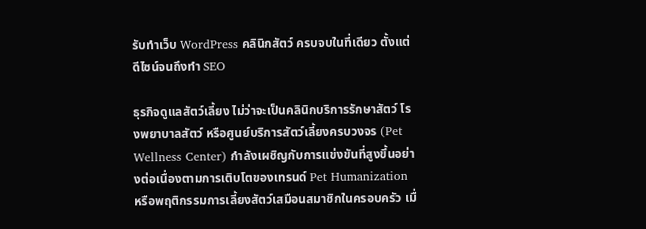รับทำเว็บ WordPress คลินิกสัตว์ ครบจบในที่เดียว ตั้งแต่ดีไซน์จนถึงทำ SEO

ธุรกิจดูแลสัตว์เลี้ยง ไม่ว่าจะเป็นคลินิกบริการรักษาสัตว์ โรงพยาบาลสัตว์ หรือศูนย์บริการสัตว์เลี้ยงครบวงจร (Pet Wellness Center) กำลังเผชิญกับการแข่งขันที่สูงขึ้นอย่างต่อเนื่องตามการเติบโตของเทรนด์ Pet Humanization หรือพฤติกรรมการเลี้ยงสัตว์เสมือนสมาชิกในครอบครัว เมื่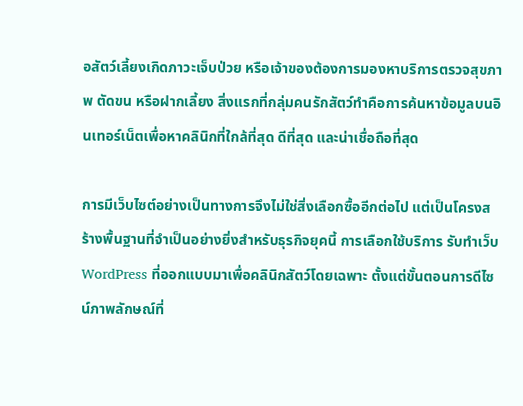อสัตว์เลี้ยงเกิดภาวะเจ็บป่วย หรือเจ้าของต้องการมองหาบริการตรวจสุขภาพ ตัดขน หรือฝากเลี้ยง สิ่งแรกที่กลุ่มคนรักสัตว์ทำคือการค้นหาข้อมูลบนอินเทอร์เน็ตเพื่อหาคลินิกที่ใกล้ที่สุด ดีที่สุด และน่าเชื่อถือที่สุด

การมีเว็บไซต์อย่างเป็นทางการจึงไม่ใช่สิ่งเลือกซื้ออีกต่อไป แต่เป็นโครงสร้างพื้นฐานที่จำเป็นอย่างยิ่งสำหรับธุรกิจยุคนี้ การเลือกใช้บริการ รับทำเว็บ WordPress ที่ออกแบบมาเพื่อคลินิกสัตว์โดยเฉพาะ ตั้งแต่ขั้นตอนการดีไซน์ภาพลักษณ์ที่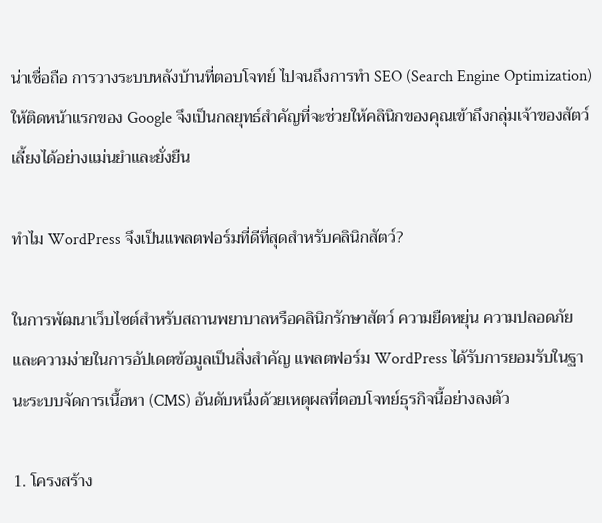น่าเชื่อถือ การวางระบบหลังบ้านที่ตอบโจทย์ ไปจนถึงการทำ SEO (Search Engine Optimization) ให้ติดหน้าแรกของ Google จึงเป็นกลยุทธ์สำคัญที่จะช่วยให้คลินิกของคุณเข้าถึงกลุ่มเจ้าของสัตว์เลี้ยงได้อย่างแม่นยำและยั่งยืน

ทำไม WordPress จึงเป็นแพลตฟอร์มที่ดีที่สุดสำหรับคลินิกสัตว์?

ในการพัฒนาเว็บไซต์สำหรับสถานพยาบาลหรือคลินิกรักษาสัตว์ ความยืดหยุ่น ความปลอดภัย และความง่ายในการอัปเดตข้อมูลเป็นสิ่งสำคัญ แพลตฟอร์ม WordPress ได้รับการยอมรับในฐานะระบบจัดการเนื้อหา (CMS) อันดับหนึ่งด้วยเหตุผลที่ตอบโจทย์ธุรกิจนี้อย่างลงตัว

1. โครงสร้าง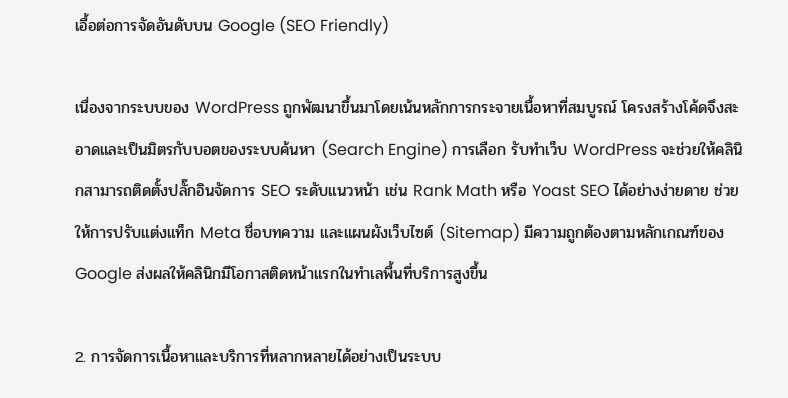เอื้อต่อการจัดอันดับบน Google (SEO Friendly)

เนื่องจากระบบของ WordPress ถูกพัฒนาขึ้นมาโดยเน้นหลักการกระจายเนื้อหาที่สมบูรณ์ โครงสร้างโค้ดจึงสะอาดและเป็นมิตรกับบอตของระบบค้นหา (Search Engine) การเลือก รับทำเว็บ WordPress จะช่วยให้คลินิกสามารถติดตั้งปลั๊กอินจัดการ SEO ระดับแนวหน้า เช่น Rank Math หรือ Yoast SEO ได้อย่างง่ายดาย ช่วยให้การปรับแต่งแท็ก Meta ชื่อบทความ และแผนผังเว็บไซต์ (Sitemap) มีความถูกต้องตามหลักเกณฑ์ของ Google ส่งผลให้คลินิกมีโอกาสติดหน้าแรกในทำเลพื้นที่บริการสูงขึ้น

2. การจัดการเนื้อหาและบริการที่หลากหลายได้อย่างเป็นระบบ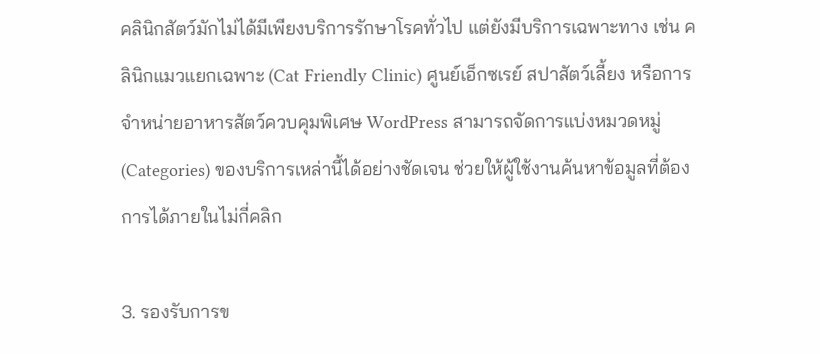คลินิกสัตว์มักไม่ได้มีเพียงบริการรักษาโรคทั่วไป แต่ยังมีบริการเฉพาะทาง เช่น คลินิกแมวแยกเฉพาะ (Cat Friendly Clinic) ศูนย์เอ็กซเรย์ สปาสัตว์เลี้ยง หรือการจำหน่ายอาหารสัตว์ควบคุมพิเศษ WordPress สามารถจัดการแบ่งหมวดหมู่ (Categories) ของบริการเหล่านี้ได้อย่างชัดเจน ช่วยให้ผู้ใช้งานค้นหาข้อมูลที่ต้องการได้ภายในไม่กี่คลิก

3. รองรับการข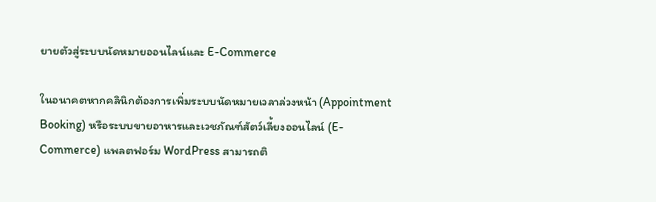ยายตัวสู่ระบบนัดหมายออนไลน์และ E-Commerce

ในอนาคตหากคลินิกต้องการเพิ่มระบบนัดหมายเวลาล่วงหน้า (Appointment Booking) หรือระบบขายอาหารและเวชภัณฑ์สัตว์เลี้ยงออนไลน์ (E-Commerce) แพลตฟอร์ม WordPress สามารถติ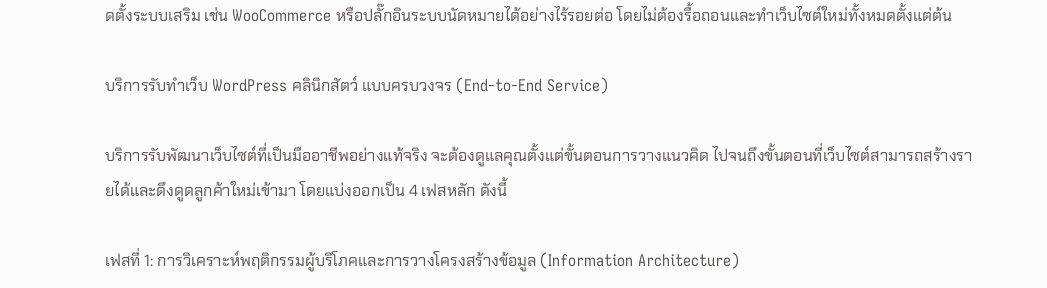ดตั้งระบบเสริม เช่น WooCommerce หรือปลั๊กอินระบบนัดหมายได้อย่างไร้รอยต่อ โดยไม่ต้องรื้อถอนและทำเว็บไซต์ใหม่ทั้งหมดตั้งแต่ต้น

บริการรับทำเว็บ WordPress คลินิกสัตว์ แบบครบวงจร (End-to-End Service)

บริการรับพัฒนาเว็บไซต์ที่เป็นมืออาชีพอย่างแท้จริง จะต้องดูแลคุณตั้งแต่ขั้นตอนการวางแนวคิด ไปจนถึงขั้นตอนที่เว็บไซต์สามารถสร้างรายได้และดึงดูดลูกค้าใหม่เข้ามา โดยแบ่งออกเป็น 4 เฟสหลัก ดังนี้

เฟสที่ 1: การวิเคราะห์พฤติกรรมผู้บริโภคและการวางโครงสร้างข้อมูล (Information Architecture)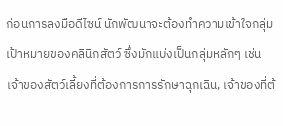ก่อนการลงมือดีไซน์ นักพัฒนาจะต้องทำความเข้าใจกลุ่มเป้าหมายของคลินิกสัตว์ ซึ่งมักแบ่งเป็นกลุ่มหลักๆ เช่น เจ้าของสัตว์เลี้ยงที่ต้องการการรักษาฉุกเฉิน, เจ้าของที่ต้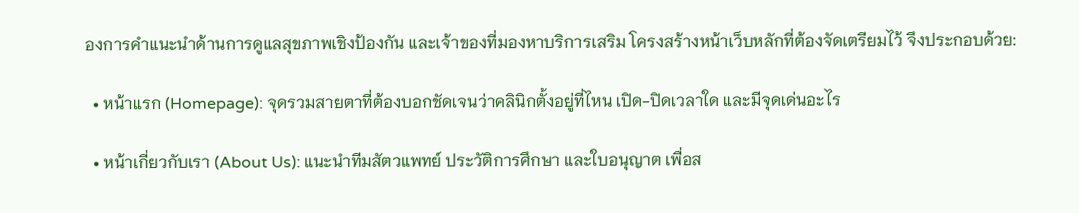องการคำแนะนำด้านการดูแลสุขภาพเชิงป้องกัน และเจ้าของที่มองหาบริการเสริม โครงสร้างหน้าเว็บหลักที่ต้องจัดเตรียมไว้ จึงประกอบด้วย:

  • หน้าแรก (Homepage): จุดรวมสายตาที่ต้องบอกชัดเจนว่าคลินิกตั้งอยู่ที่ไหน เปิด-ปิดเวลาใด และมีจุดเด่นอะไร

  • หน้าเกี่ยวกับเรา (About Us): แนะนำทีมสัตวแพทย์ ประวัติการศึกษา และใบอนุญาต เพื่อส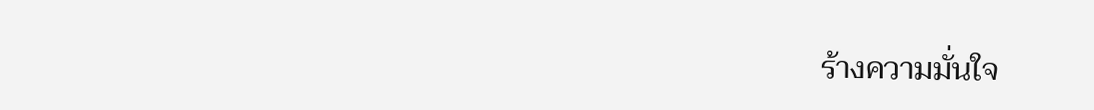ร้างความมั่นใจ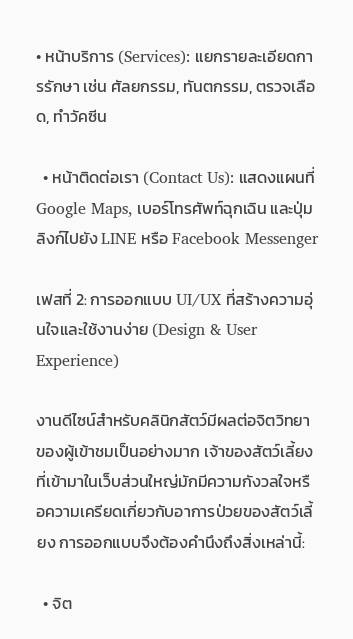• หน้าบริการ (Services): แยกรายละเอียดการรักษา เช่น ศัลยกรรม, ทันตกรรม, ตรวจเลือด, ทำวัคซีน

  • หน้าติดต่อเรา (Contact Us): แสดงแผนที่ Google Maps, เบอร์โทรศัพท์ฉุกเฉิน และปุ่มลิงก์ไปยัง LINE หรือ Facebook Messenger

เฟสที่ 2: การออกแบบ UI/UX ที่สร้างความอุ่นใจและใช้งานง่าย (Design & User Experience)

งานดีไซน์สำหรับคลินิกสัตว์มีผลต่อจิตวิทยาของผู้เข้าชมเป็นอย่างมาก เจ้าของสัตว์เลี้ยงที่เข้ามาในเว็บส่วนใหญ่มักมีความกังวลใจหรือความเครียดเกี่ยวกับอาการป่วยของสัตว์เลี้ยง การออกแบบจึงต้องคำนึงถึงสิ่งเหล่านี้:

  • จิต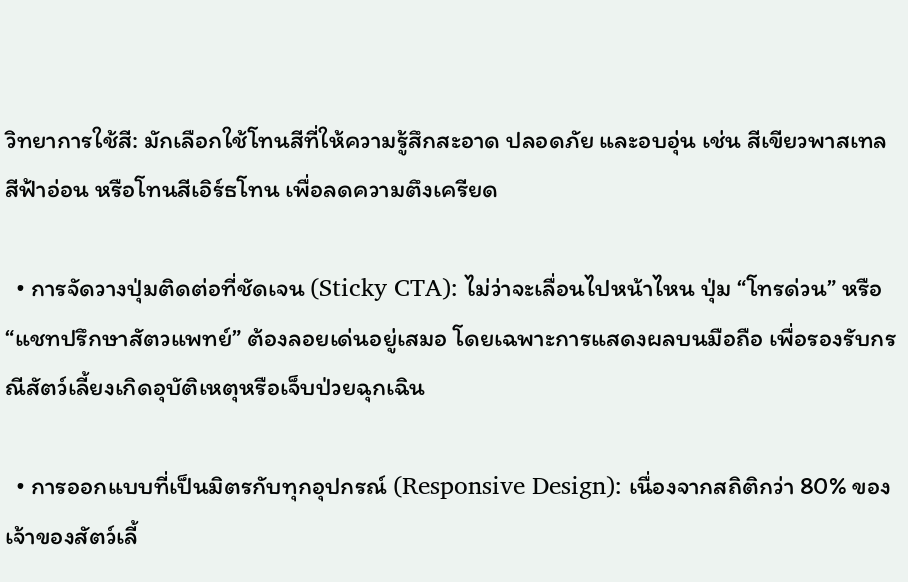วิทยาการใช้สี: มักเลือกใช้โทนสีที่ให้ความรู้สึกสะอาด ปลอดภัย และอบอุ่น เช่น สีเขียวพาสเทล สีฟ้าอ่อน หรือโทนสีเอิร์ธโทน เพื่อลดความตึงเครียด

  • การจัดวางปุ่มติดต่อที่ชัดเจน (Sticky CTA): ไม่ว่าจะเลื่อนไปหน้าไหน ปุ่ม “โทรด่วน” หรือ “แชทปรึกษาสัตวแพทย์” ต้องลอยเด่นอยู่เสมอ โดยเฉพาะการแสดงผลบนมือถือ เพื่อรองรับกรณีสัตว์เลี้ยงเกิดอุบัติเหตุหรือเจ็บป่วยฉุกเฉิน

  • การออกแบบที่เป็นมิตรกับทุกอุปกรณ์ (Responsive Design): เนื่องจากสถิติกว่า 80% ของเจ้าของสัตว์เลี้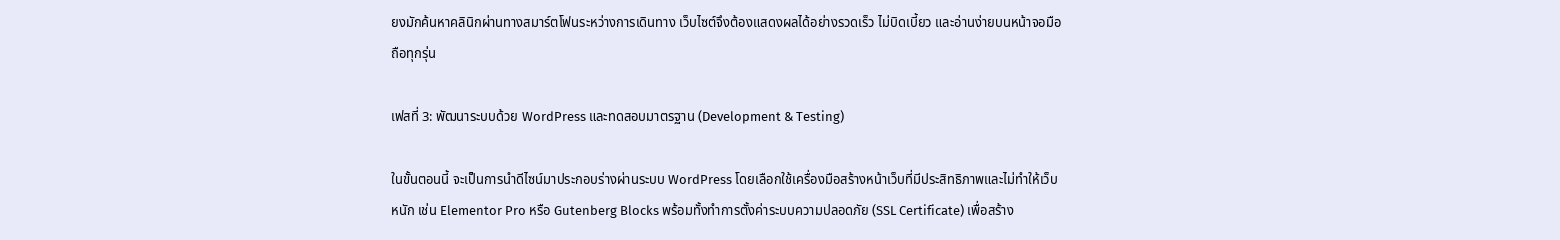ยงมักค้นหาคลินิกผ่านทางสมาร์ตโฟนระหว่างการเดินทาง เว็บไซต์จึงต้องแสดงผลได้อย่างรวดเร็ว ไม่บิดเบี้ยว และอ่านง่ายบนหน้าจอมือถือทุกรุ่น

เฟสที่ 3: พัฒนาระบบด้วย WordPress และทดสอบมาตรฐาน (Development & Testing)

ในขั้นตอนนี้ จะเป็นการนำดีไซน์มาประกอบร่างผ่านระบบ WordPress โดยเลือกใช้เครื่องมือสร้างหน้าเว็บที่มีประสิทธิภาพและไม่ทำให้เว็บหนัก เช่น Elementor Pro หรือ Gutenberg Blocks พร้อมทั้งทำการตั้งค่าระบบความปลอดภัย (SSL Certificate) เพื่อสร้าง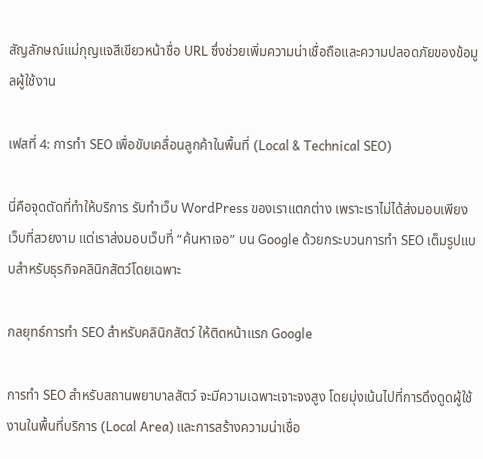สัญลักษณ์แม่กุญแจสีเขียวหน้าชื่อ URL ซึ่งช่วยเพิ่มความน่าเชื่อถือและความปลอดภัยของข้อมูลผู้ใช้งาน

เฟสที่ 4: การทำ SEO เพื่อขับเคลื่อนลูกค้าในพื้นที่ (Local & Technical SEO)

นี่คือจุดตัดที่ทำให้บริการ รับทำเว็บ WordPress ของเราแตกต่าง เพราะเราไม่ได้ส่งมอบเพียงเว็บที่สวยงาม แต่เราส่งมอบเว็บที่ “ค้นหาเจอ” บน Google ด้วยกระบวนการทำ SEO เต็มรูปแบบสำหรับธุรกิจคลินิกสัตว์โดยเฉพาะ

กลยุทธ์การทำ SEO สำหรับคลินิกสัตว์ ให้ติดหน้าแรก Google

การทำ SEO สำหรับสถานพยาบาลสัตว์ จะมีความเฉพาะเจาะจงสูง โดยมุ่งเน้นไปที่การดึงดูดผู้ใช้งานในพื้นที่บริการ (Local Area) และการสร้างความน่าเชื่อ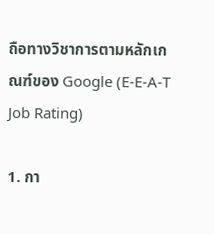ถือทางวิชาการตามหลักเกณฑ์ของ Google (E-E-A-T Job Rating)

1. กา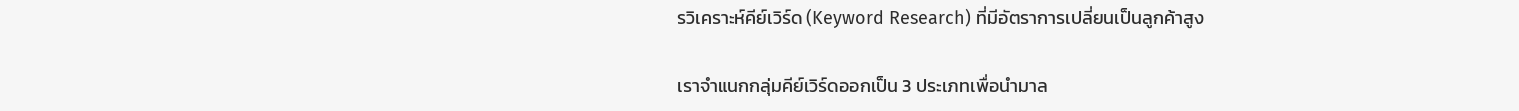รวิเคราะห์คีย์เวิร์ด (Keyword Research) ที่มีอัตราการเปลี่ยนเป็นลูกค้าสูง

เราจำแนกกลุ่มคีย์เวิร์ดออกเป็น 3 ประเภทเพื่อนำมาล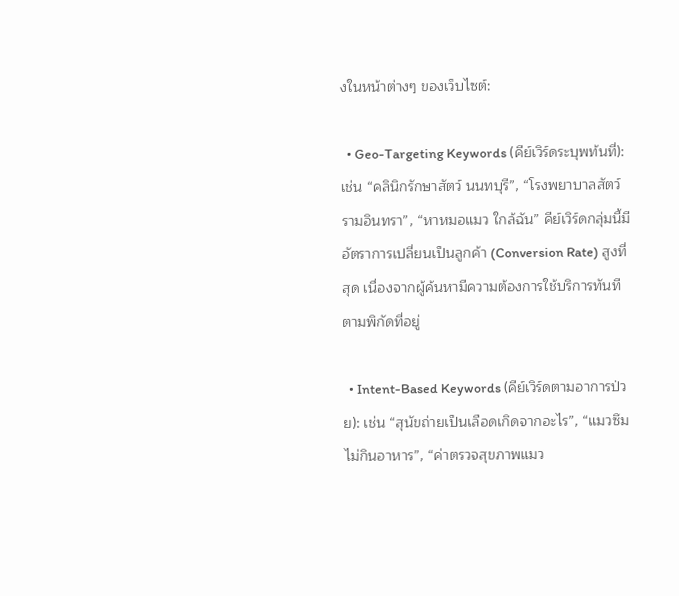งในหน้าต่างๆ ของเว็บไซต์:

  • Geo-Targeting Keywords (คีย์เวิร์ดระบุพท้นที่): เช่น “คลินิกรักษาสัตว์ นนทบุรี”, “โรงพยาบาลสัตว์ รามอินทรา”, “หาหมอแมว ใกล้ฉัน” คีย์เวิร์ดกลุ่มนี้มีอัตราการเปลี่ยนเป็นลูกค้า (Conversion Rate) สูงที่สุด เนื่องจากผู้ค้นหามีความต้องการใช้บริการทันทีตามพิกัดที่อยู่

  • Intent-Based Keywords (คีย์เวิร์ดตามอาการป่วย): เช่น “สุนัขถ่ายเป็นเลือดเกิดจากอะไร”, “แมวซึมไม่กินอาหาร”, “ค่าตรวจสุขภาพแมว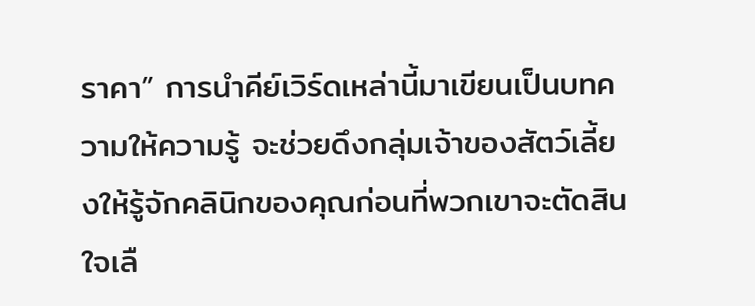ราคา” การนำคีย์เวิร์ดเหล่านี้มาเขียนเป็นบทความให้ความรู้ จะช่วยดึงกลุ่มเจ้าของสัตว์เลี้ยงให้รู้จักคลินิกของคุณก่อนที่พวกเขาจะตัดสินใจเลื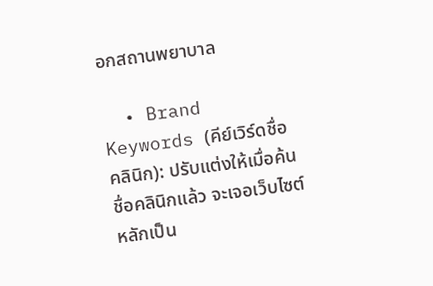อกสถานพยาบาล

  • Brand Keywords (คีย์เวิร์ดชื่อคลินิก): ปรับแต่งให้เมื่อค้นชื่อคลินิกแล้ว จะเจอเว็บไซต์หลักเป็น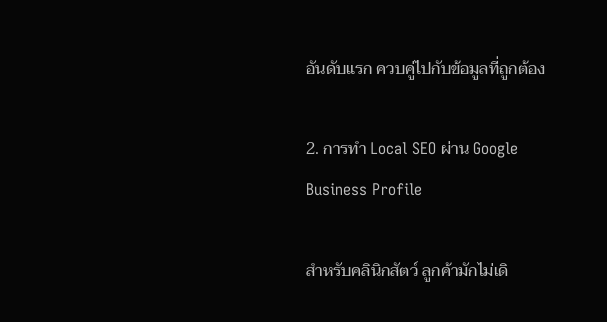อันดับแรก ควบคู่ไปกับข้อมูลที่ถูกต้อง

2. การทำ Local SEO ผ่าน Google Business Profile

สำหรับคลินิกสัตว์ ลูกค้ามักไม่เดิ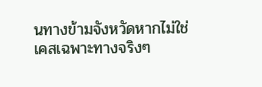นทางข้ามจังหวัดหากไม่ใช่เคสเฉพาะทางจริงๆ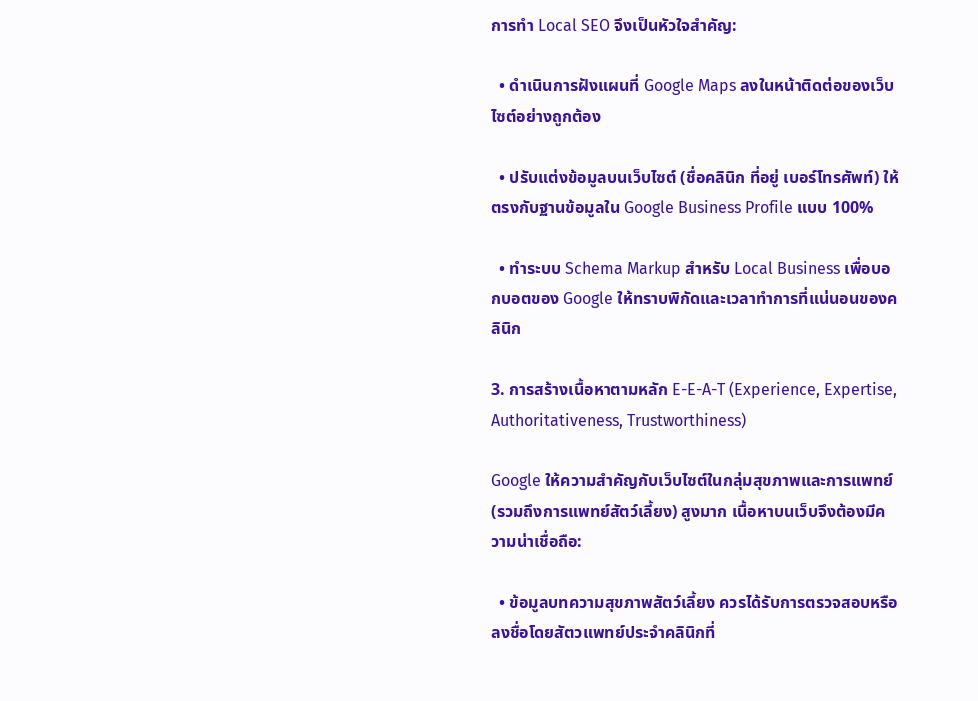การทำ Local SEO จึงเป็นหัวใจสำคัญ:

  • ดำเนินการฝังแผนที่ Google Maps ลงในหน้าติดต่อของเว็บไซต์อย่างถูกต้อง

  • ปรับแต่งข้อมูลบนเว็บไซต์ (ชื่อคลินิก ที่อยู่ เบอร์โทรศัพท์) ให้ตรงกับฐานข้อมูลใน Google Business Profile แบบ 100%

  • ทำระบบ Schema Markup สำหรับ Local Business เพื่อบอกบอตของ Google ให้ทราบพิกัดและเวลาทำการที่แน่นอนของคลินิก

3. การสร้างเนื้อหาตามหลัก E-E-A-T (Experience, Expertise, Authoritativeness, Trustworthiness)

Google ให้ความสำคัญกับเว็บไซต์ในกลุ่มสุขภาพและการแพทย์ (รวมถึงการแพทย์สัตว์เลี้ยง) สูงมาก เนื้อหาบนเว็บจึงต้องมีความน่าเชื่อถือ:

  • ข้อมูลบทความสุขภาพสัตว์เลี้ยง ควรได้รับการตรวจสอบหรือลงชื่อโดยสัตวแพทย์ประจำคลินิกที่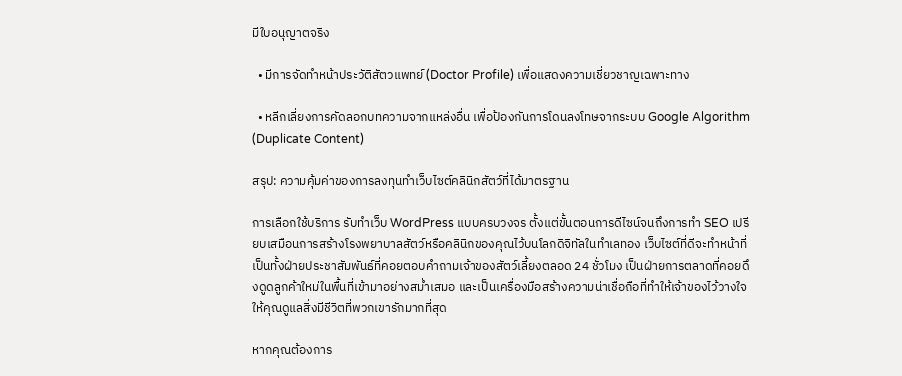มีใบอนุญาตจริง

  • มีการจัดทำหน้าประวัติสัตวแพทย์ (Doctor Profile) เพื่อแสดงความเชี่ยวชาญเฉพาะทาง

  • หลีกเลี่ยงการคัดลอกบทความจากแหล่งอื่น เพื่อป้องกันการโดนลงโทษจากระบบ Google Algorithm (Duplicate Content)

สรุป: ความคุ้มค่าของการลงทุนทำเว็บไซต์คลินิกสัตว์ที่ได้มาตรฐาน

การเลือกใช้บริการ รับทำเว็บ WordPress แบบครบวงจร ตั้งแต่ขั้นตอนการดีไซน์จนถึงการทำ SEO เปรียบเสมือนการสร้างโรงพยาบาลสัตว์หรือคลินิกของคุณไว้บนโลกดิจิทัลในทำเลทอง เว็บไซต์ที่ดีจะทำหน้าที่เป็นทั้งฝ่ายประชาสัมพันธ์ที่คอยตอบคำถามเจ้าของสัตว์เลี้ยงตลอด 24 ชั่วโมง เป็นฝ่ายการตลาดที่คอยดึงดูดลูกค้าใหม่ในพื้นที่เข้ามาอย่างสม่ำเสมอ และเป็นเครื่องมือสร้างความน่าเชื่อถือที่ทำให้เจ้าของไว้วางใจให้คุณดูแลสิ่งมีชีวิตที่พวกเขารักมากที่สุด

หากคุณต้องการ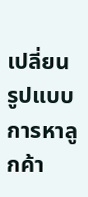เปลี่ยนรูปแบบการหาลูกค้า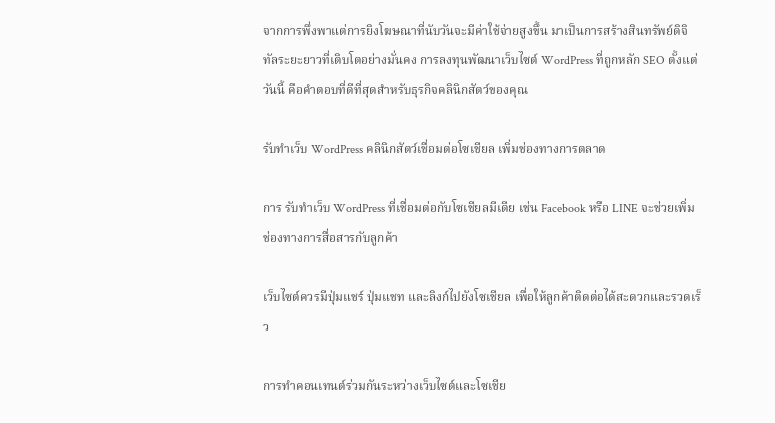จากการพึ่งพาแต่การยิงโฆษณาที่นับวันจะมีค่าใช้จ่ายสูงขึ้น มาเป็นการสร้างสินทรัพย์ดิจิทัลระยะยาวที่เติบโตอย่างมั่นคง การลงทุนพัฒนาเว็บไซต์ WordPress ที่ถูกหลัก SEO ตั้งแต่วันนี้ คือคำตอบที่ดีที่สุดสำหรับธุรกิจคลินิกสัตว์ของคุณ

รับทำเว็บ WordPress คลินิกสัตว์เชื่อมต่อโซเชียล เพิ่มช่องทางการตลาด

การ รับทำเว็บ WordPress ที่เชื่อมต่อกับโซเชียลมีเดีย เช่น Facebook หรือ LINE จะช่วยเพิ่มช่องทางการสื่อสารกับลูกค้า

เว็บไซต์ควรมีปุ่มแชร์ ปุ่มแชท และลิงก์ไปยังโซเชียล เพื่อให้ลูกค้าติดต่อได้สะดวกและรวดเร็ว

การทำคอนเทนต์ร่วมกันระหว่างเว็บไซต์และโซเชีย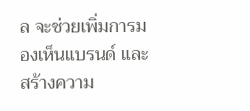ล จะช่วยเพิ่มการมองเห็นแบรนด์ และสร้างความ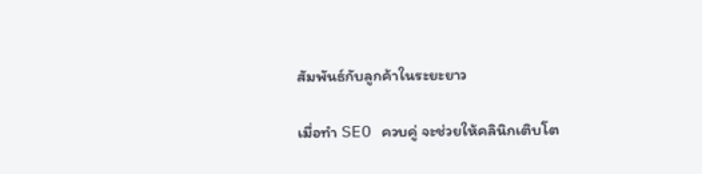สัมพันธ์กับลูกค้าในระยะยาว

เมื่อทำ SEO ควบคู่ จะช่วยให้คลินิกเติบโต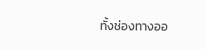ทั้งช่องทางออ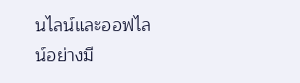นไลน์และออฟไลน์อย่างมี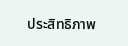ประสิทธิภาพ